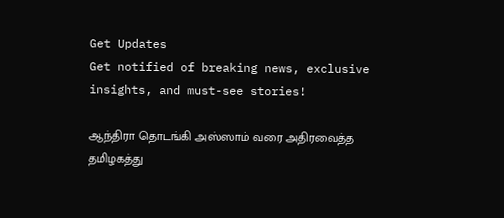Get Updates
Get notified of breaking news, exclusive insights, and must-see stories!

ஆந்திரா தொடங்கி அஸ்ஸாம் வரை அதிரவைத்த தமிழகத்து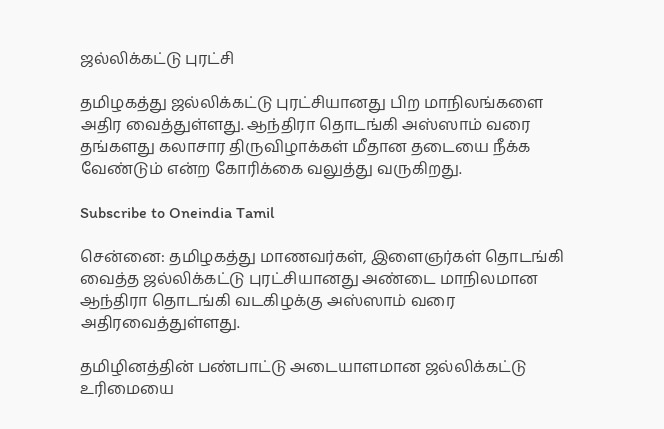ஜல்லிக்கட்டு புரட்சி

தமிழகத்து ஜல்லிக்கட்டு புரட்சியானது பிற மாநிலங்களை அதிர வைத்துள்ளது. ஆந்திரா தொடங்கி அஸ்ஸாம் வரை தங்களது கலாசார திருவிழாக்கள் மீதான தடையை நீக்க வேண்டும் என்ற கோரிக்கை வலுத்து வருகிறது.

Subscribe to Oneindia Tamil

சென்னை: தமிழகத்து மாணவர்கள், இளைஞர்கள் தொடங்கி வைத்த ஜல்லிக்கட்டு புரட்சியானது அண்டை மாநிலமான ஆந்திரா தொடங்கி வடகிழக்கு அஸ்ஸாம் வரை அதிரவைத்துள்ளது.

தமிழினத்தின் பண்பாட்டு அடையாளமான ஜல்லிக்கட்டு உரிமையை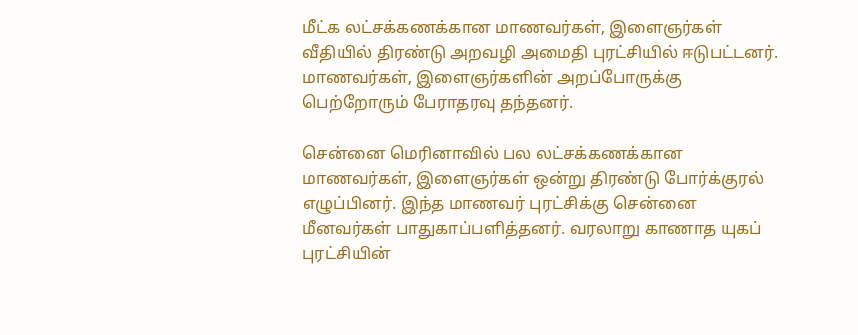மீட்க லட்சக்கணக்கான மாணவர்கள், இளைஞர்கள் வீதியில் திரண்டு அறவழி அமைதி புரட்சியில் ஈடுபட்டனர். மாணவர்கள், இளைஞர்களின் அறப்போருக்கு பெற்றோரும் பேராதரவு தந்தனர்.

சென்னை மெரினாவில் பல லட்சக்கணக்கான மாணவர்கள், இளைஞர்கள் ஒன்று திரண்டு போர்க்குரல் எழுப்பினர். இந்த மாணவர் புரட்சிக்கு சென்னை மீனவர்கள் பாதுகாப்பளித்தனர். வரலாறு காணாத யுகப் புரட்சியின்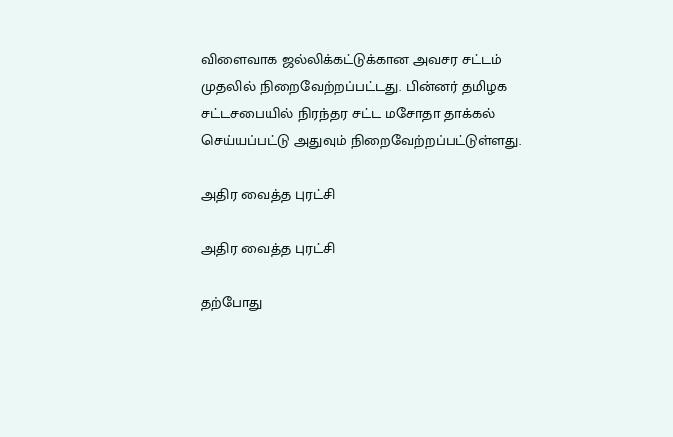விளைவாக ஜல்லிக்கட்டுக்கான அவசர சட்டம் முதலில் நிறைவேற்றப்பட்டது. பின்னர் தமிழக சட்டசபையில் நிரந்தர சட்ட மசோதா தாக்கல் செய்யப்பட்டு அதுவும் நிறைவேற்றப்பட்டுள்ளது.

அதிர வைத்த புரட்சி

அதிர வைத்த புரட்சி

தற்போது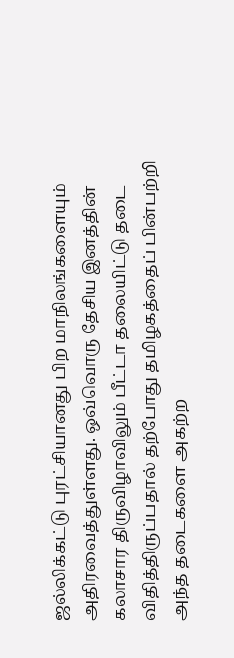ஜல்லிக்கட்டு புரட்சியானது பிற மாநிலங்களையும் அதிரவைத்துள்ளது. ஒவ்வொரு தேசிய இனத்தின் கலாசார திருவிழாவிலும் பீட்டா தலையிட்டு தடை விதித்திருப்பதால் தற்போது தமிழகத்தைப் பின்பற்றி அந்த தடைகளை அகற்ற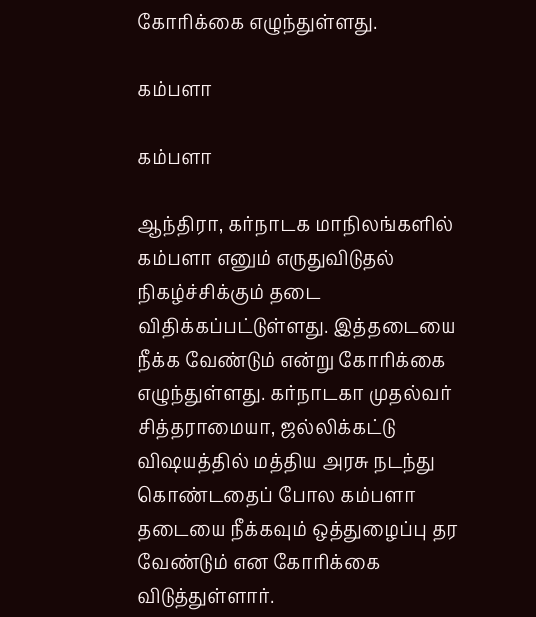கோரிக்கை எழுந்துள்ளது.

கம்பளா

கம்பளா

ஆந்திரா, கர்நாடக மாநிலங்களில் கம்பளா எனும் எருதுவிடுதல் நிகழ்ச்சிக்கும் தடை விதிக்கப்பட்டுள்ளது. இத்தடையை நீக்க வேண்டும் என்று கோரிக்கை எழுந்துள்ளது. கர்நாடகா முதல்வர் சித்தராமையா, ஜல்லிக்கட்டு விஷயத்தில் மத்திய அரசு நடந்து கொண்டதைப் போல கம்பளா தடையை நீக்கவும் ஒத்துழைப்பு தர வேண்டும் என கோரிக்கை விடுத்துள்ளார்.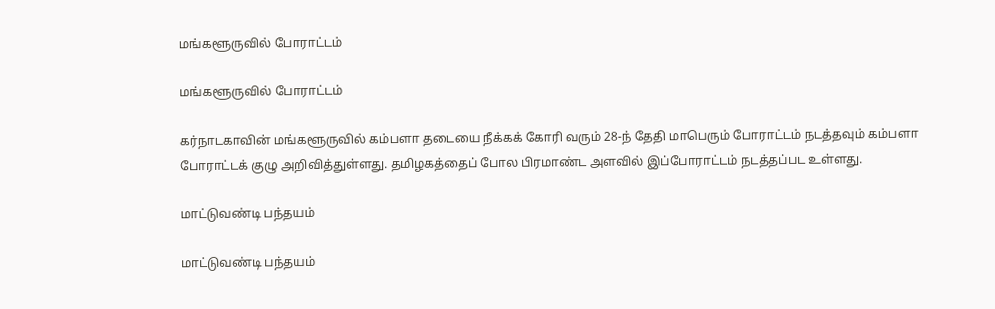மங்களூருவில் போராட்டம்

மங்களூருவில் போராட்டம்

கர்நாடகாவின் மங்களூருவில் கம்பளா தடையை நீக்கக் கோரி வரும் 28-ந் தேதி மாபெரும் போராட்டம் நடத்தவும் கம்பளா போராட்டக் குழு அறிவித்துள்ளது. தமிழகத்தைப் போல பிரமாண்ட அளவில் இப்போராட்டம் நடத்தப்பட உள்ளது.

மாட்டுவண்டி பந்தயம்

மாட்டுவண்டி பந்தயம்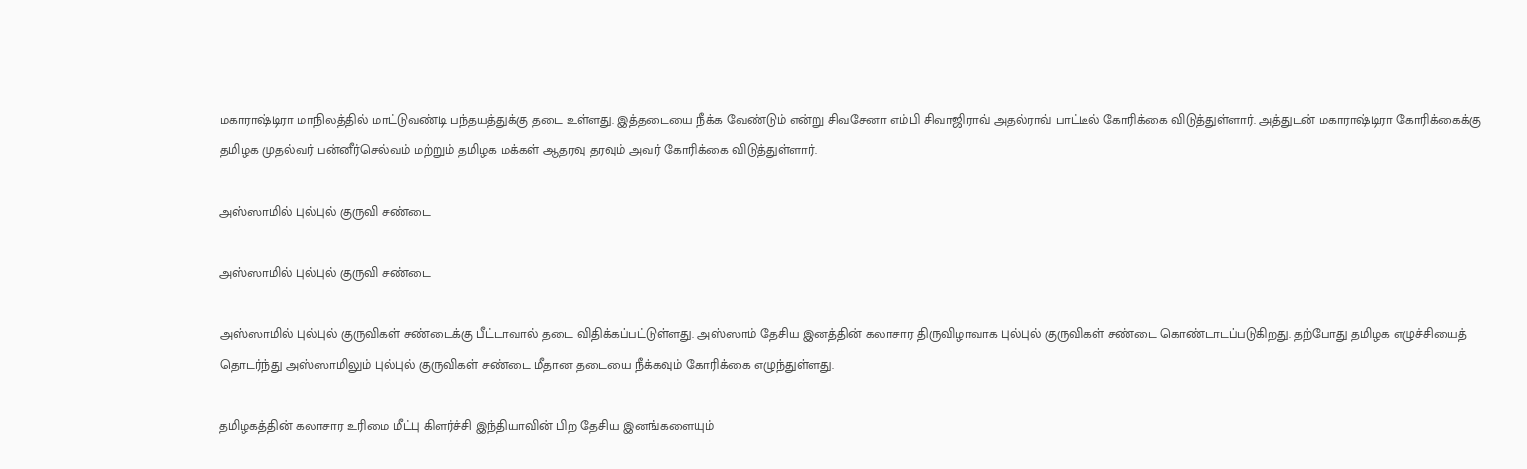மகாராஷ்டிரா மாநிலத்தில் மாட்டுவண்டி பந்தயத்துக்கு தடை உள்ளது. இத்தடையை நீக்க வேண்டும் என்று சிவசேனா எம்பி சிவாஜிராவ் அதல்ராவ் பாட்டீல் கோரிக்கை விடுத்துள்ளார். அத்துடன் மகாராஷ்டிரா கோரிக்கைக்கு தமிழக முதல்வர் பன்னீர்செல்வம் மற்றும் தமிழக மக்கள் ஆதரவு தரவும் அவர் கோரிக்கை விடுத்துள்ளார்.

அஸ்ஸாமில் புல்புல் குருவி சண்டை

அஸ்ஸாமில் புல்புல் குருவி சண்டை

அஸ்ஸாமில் புல்புல் குருவிகள் சண்டைக்கு பீட்டாவால் தடை விதிக்கப்பட்டுள்ளது. அஸ்ஸாம் தேசிய இனத்தின் கலாசார திருவிழாவாக புல்புல் குருவிகள் சண்டை கொண்டாடப்படுகிறது. தற்போது தமிழக எழுச்சியைத் தொடர்ந்து அஸ்ஸாமிலும் புல்புல் குருவிகள் சண்டை மீதான தடையை நீக்கவும் கோரிக்கை எழுந்துள்ளது.

தமிழகத்தின் கலாசார உரிமை மீட்பு கிளர்ச்சி இந்தியாவின் பிற தேசிய இனங்களையும்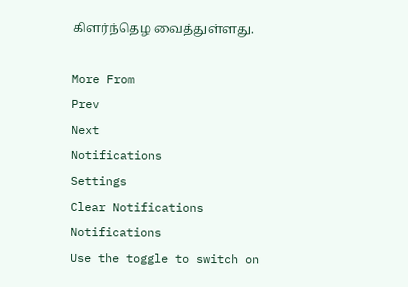கிளர்ந்தெழ வைத்துள்ளது.

More From
Prev
Next
Notifications
Settings
Clear Notifications
Notifications
Use the toggle to switch on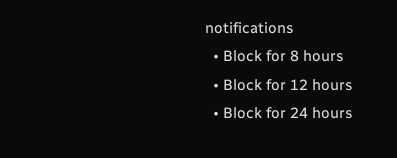notifications
  • Block for 8 hours
  • Block for 12 hours
  • Block for 24 hours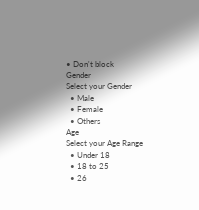• Don't block
Gender
Select your Gender
  • Male
  • Female
  • Others
Age
Select your Age Range
  • Under 18
  • 18 to 25
  • 26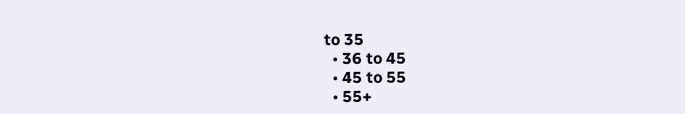to 35
  • 36 to 45
  • 45 to 55
  • 55+